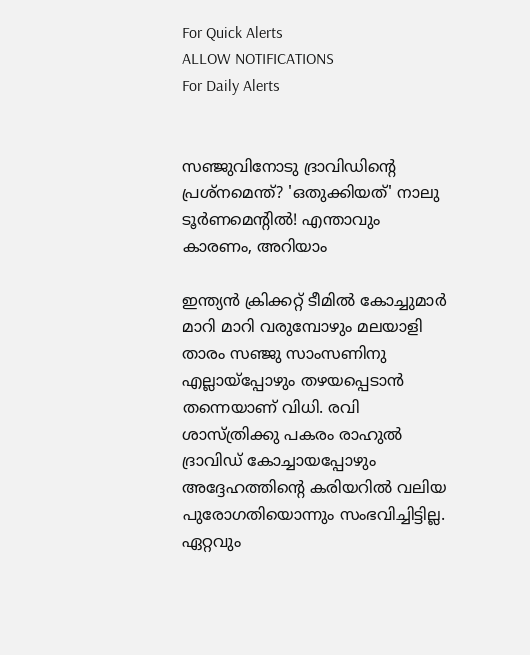For Quick Alerts
ALLOW NOTIFICATIONS
For Daily Alerts


സഞ്ജുവിനോടു ദ്രാവിഡിന്റെ പ്രശ്‌നമെന്ത്? 'ഒതുക്കിയത്' നാലു ടൂര്‍ണമെന്റില്‍! എന്താവും കാരണം, അറിയാം

ഇന്ത്യന്‍ ക്രിക്കറ്റ് ടീമില്‍ കോച്ചുമാര്‍ മാറി മാറി വരുമ്പോഴും മലയാളി താരം സഞ്ജു സാംസണിനു എല്ലായ്‌പ്പോഴും തഴയപ്പെടാന്‍ തന്നെയാണ് വിധി. രവി ശാസ്ത്രിക്കു പകരം രാഹുല്‍ ദ്രാവിഡ് കോച്ചായപ്പോഴും അദ്ദേഹത്തിന്റെ കരിയറില്‍ വലിയ പുരോഗതിയൊന്നും സംഭവിച്ചിട്ടില്ല. ഏറ്റവും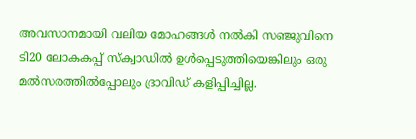അവസാനമായി വലിയ മോഹങ്ങള്‍ നല്‍കി സഞ്ജുവിനെ ടി20 ലോകകപ്പ് സ്‌ക്വാഡില്‍ ഉള്‍പ്പെടുത്തിയെങ്കിലും ഒരു മല്‍സരത്തില്‍പ്പോലും ദ്രാവിഡ് കളിപ്പിച്ചില്ല.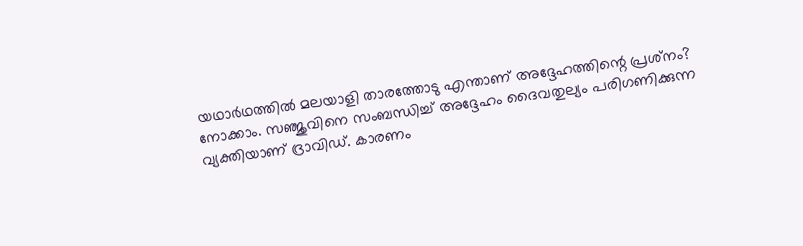യഥാര്‍ഥത്തില്‍ മലയാളി താരത്തോടു എന്താണ് അദ്ദേഹത്തിന്റെ പ്രശ്‌നം? നോക്കാം. സഞ്ജുവിനെ സംബന്ധിച്ച് അദ്ദേഹം ദൈവതുല്യം പരിഗണിക്കുന്ന വ്യക്തിയാണ് ദ്രാവിഡ്. കാരണം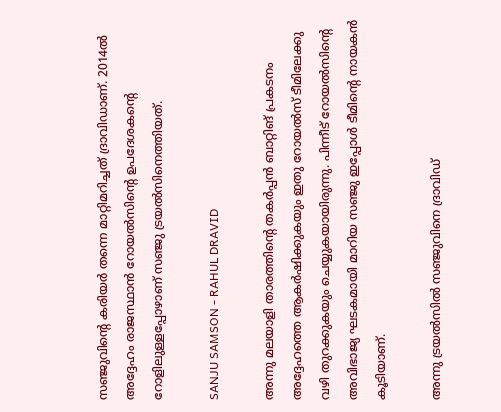സഞ്ജുവിന്റെ കരിയര്‍ തന്നെ മാറ്റിമറിച്ചത് ദ്രാവിഡാണ്. 2014ല്‍ അദ്ദേഹം രാജസ്ഥാന്‍ റോയല്‍സിന്റെ ഉപദേശകന്റെ റോളിലുള്ളപ്പോഴാണ് സഞ്ജു ട്രയല്‍സിനെത്തിയത്.

SANJU SAMSON - RAHUL DRAVID

അന്നു മലയാളി താരത്തിന്റെ തകര്‍പ്പന്‍ ബാറ്റിങ് പ്രകടനം അദ്ദേഹത്തെ ആകര്‍ഷിക്കുകയും ഇതു റോയല്‍സ് ടീമിലേക്കു വഴി തുറക്കുകയും ചെയ്യുകയായിരുന്നു. പിന്നീട് റോയല്‍സിന്റെ അവിഭാജ്യ ഘടകമായി മാറിയ സഞ്ജു ഇപ്പോള്‍ ടീമിന്റെ നായകന്‍ കൂടിയാണ്.

അന്നു ട്രയല്‍സില്‍ സഞ്ജുവിനെ ദ്രാവിഡ്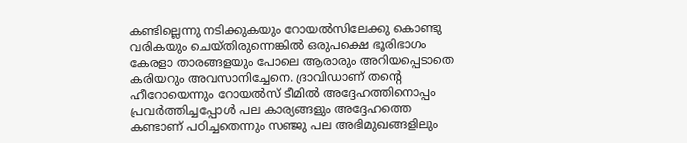കണ്ടില്ലെന്നു നടിക്കുകയും റോയല്‍സിലേക്കു കൊണ്ടു വരികയും ചെയ്തിരുന്നെങ്കില്‍ ഒരുപക്ഷെ ഭൂരിഭാഗം കേരളാ താരങ്ങളയും പോലെ ആരാരും അറിയപ്പെടാതെ കരിയറും അവസാനിച്ചേനെ. ദ്രാവിഡാണ് തന്റെ ഹീറോയെന്നും റോയല്‍സ് ടീമില്‍ അദ്ദേഹത്തിനൊപ്പം പ്രവര്‍ത്തിച്ചപ്പോള്‍ പല കാര്യങ്ങളും അദ്ദേഹത്തെ കണ്ടാണ് പഠിച്ചതെന്നും സഞ്ജു പല അഭിമുഖങ്ങളിലും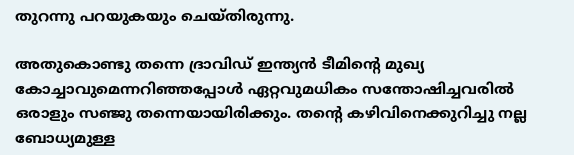തുറന്നു പറയുകയും ചെയ്തിരുന്നു.

അതുകൊണ്ടു തന്നെ ദ്രാവിഡ് ഇന്ത്യന്‍ ടീമിന്റെ മുഖ്യ കോച്ചാവുമെന്നറിഞ്ഞപ്പോള്‍ ഏറ്റവുമധികം സന്തോഷിച്ചവരില്‍ ഒരാളും സഞ്ജു തന്നെയായിരിക്കും. തന്റെ കഴിവിനെക്കുറിച്ചു നല്ല ബോധ്യമുള്ള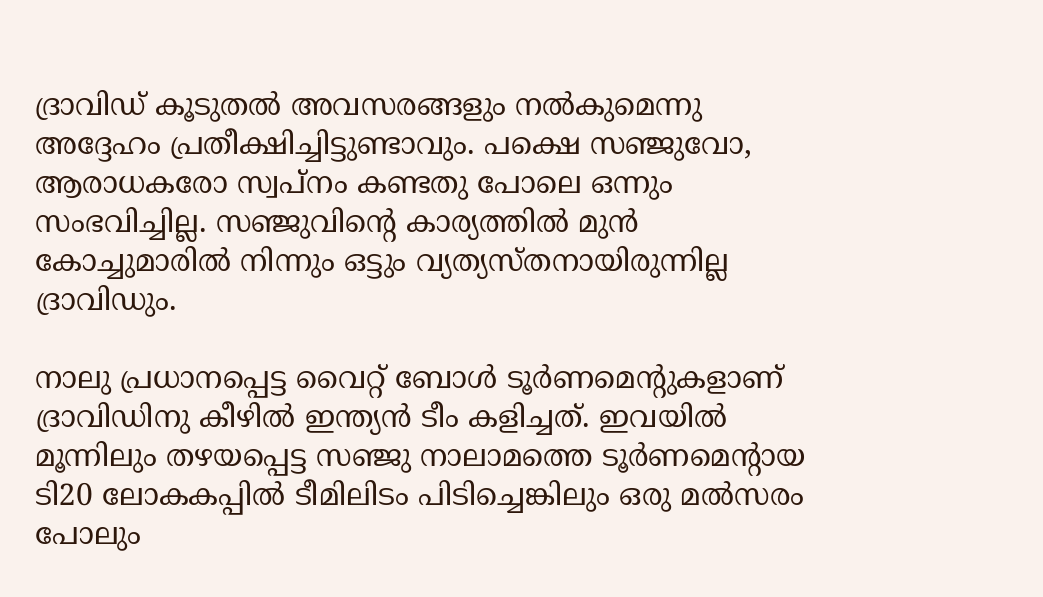ദ്രാവിഡ് കൂടുതല്‍ അവസരങ്ങളും നല്‍കുമെന്നു അദ്ദേഹം പ്രതീക്ഷിച്ചിട്ടുണ്ടാവും. പക്ഷെ സഞ്ജുവോ, ആരാധകരോ സ്വപ്‌നം കണ്ടതു പോലെ ഒന്നും സംഭവിച്ചില്ല. സഞ്ജുവിന്റെ കാര്യത്തില്‍ മുന്‍ കോച്ചുമാരില്‍ നിന്നും ഒട്ടും വ്യത്യസ്തനായിരുന്നില്ല ദ്രാവിഡും.

നാലു പ്രധാനപ്പെട്ട വൈറ്റ് ബോള്‍ ടൂര്‍ണമെന്റുകളാണ് ദ്രാവിഡിനു കീഴില്‍ ഇന്ത്യന്‍ ടീം കളിച്ചത്. ഇവയില്‍ മൂന്നിലും തഴയപ്പെട്ട സഞ്ജു നാലാമത്തെ ടൂര്‍ണമെന്റായ ടി20 ലോകകപ്പില്‍ ടീമിലിടം പിടിച്ചെങ്കിലും ഒരു മല്‍സരം പോലും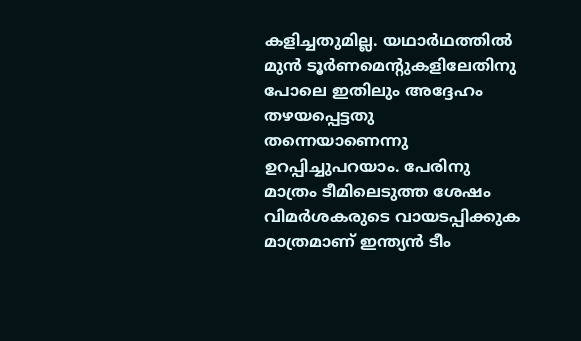കളിച്ചതുമില്ല. യഥാര്‍ഥത്തില്‍ മുന്‍ ടൂര്‍ണമെന്റുകളിലേതിനു പോലെ ഇതിലും അദ്ദേഹം തഴയപ്പെട്ടതു തന്നെയാണെന്നു ഉറപ്പിച്ചുപറയാം. പേരിനു മാത്രം ടീമിലെടുത്ത ശേഷം വിമര്‍ശകരുടെ വായടപ്പിക്കുക മാത്രമാണ് ഇന്ത്യന്‍ ടീം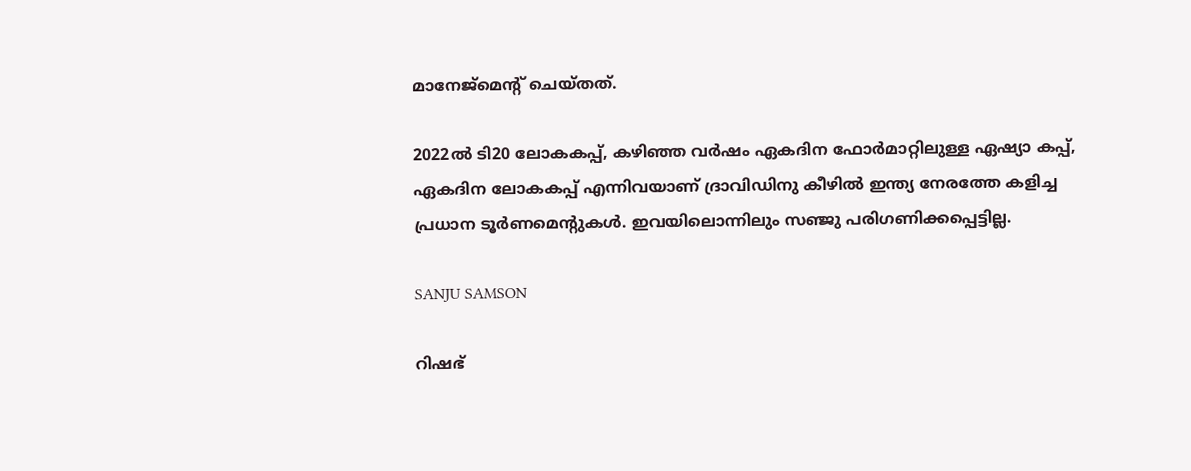മാനേജ്‌മെന്റ് ചെയ്തത്.

2022ല്‍ ടി20 ലോകകപ്പ്, കഴിഞ്ഞ വര്‍ഷം ഏകദിന ഫോര്‍മാറ്റിലുള്ള ഏഷ്യാ കപ്പ്, ഏകദിന ലോകകപ്പ് എന്നിവയാണ് ദ്രാവിഡിനു കീഴില്‍ ഇന്ത്യ നേരത്തേ കളിച്ച പ്രധാന ടൂര്‍ണമെന്റുകള്‍. ഇവയിലൊന്നിലും സഞ്ജു പരിഗണിക്കപ്പെട്ടില്ല.

SANJU SAMSON

റിഷഭ്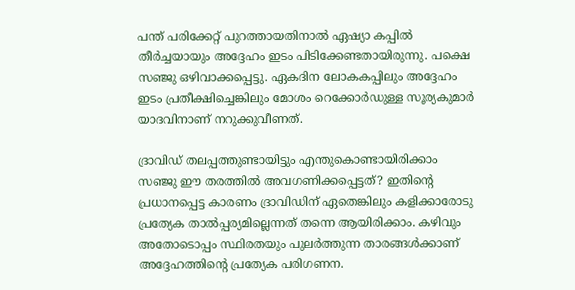പന്ത് പരിക്കേറ്റ് പുറത്തായതിനാല്‍ ഏഷ്യാ കപ്പില്‍ തീര്‍ച്ചയായും അദ്ദേഹം ഇടം പിടിക്കേണ്ടതായിരുന്നു. പക്ഷെ സഞ്ജു ഒഴിവാക്കപ്പെട്ടു. ഏകദിന ലോകകപ്പിലും അദ്ദേഹം ഇടം പ്രതീക്ഷിച്ചെങ്കിലും മോശം റെക്കോര്‍ഡുള്ള സൂര്യകുമാര്‍ യാദവിനാണ് നറുക്കുവീണത്.

ദ്രാവിഡ് തലപ്പത്തുണ്ടായിട്ടും എന്തുകൊണ്ടായിരിക്കാം സഞ്ജു ഈ തരത്തില്‍ അവഗണിക്കപ്പെട്ടത്? ഇതിന്റെ പ്രധാനപ്പെട്ട കാരണം ദ്രാവിഡിന് ഏതെങ്കിലും കളിക്കാരോടു പ്രത്യേക താല്‍പ്പര്യമില്ലെന്നത് തന്നെ ആയിരിക്കാം. കഴിവും അതോടൊപ്പം സ്ഥിരതയും പുലര്‍ത്തുന്ന താരങ്ങള്‍ക്കാണ് അദ്ദേഹത്തിന്റെ പ്രത്യേക പരിഗണന.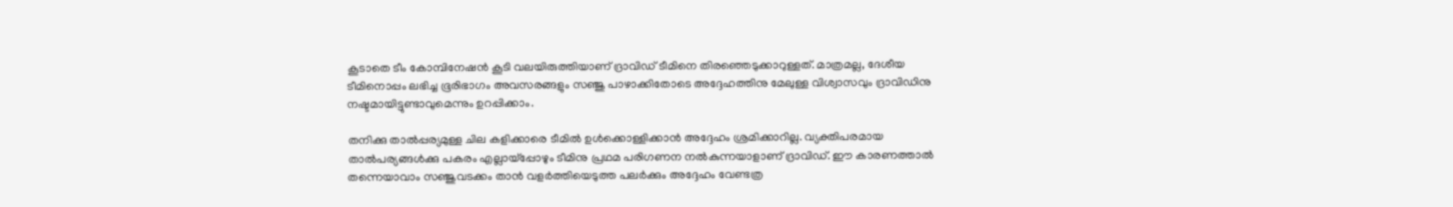കൂടാതെ ടീം കോമ്പിനേഷന്‍ കൂടി വലയിരുത്തിയാണ് ദ്രാവിഡ് ടീമിനെ തിരഞ്ഞെടുക്കാറുള്ളത്. മാത്രമല്ല, ദേശീയ ടീമിനൊപ്പം ലഭിച്ച ഭൂരിഭാഗം അവസരങ്ങളും സഞ്ജു പാഴാക്കിതോടെ അദ്ദേഹത്തിനു മേലുള്ള വിശ്വാസവും ദ്രാവിഡിനു നഷ്ടമായിട്ടുണ്ടാവുമെന്നും ഉറപ്പിക്കാം.

തനിക്കു താല്‍പ്പര്യമുള്ള ചില കളിക്കാരെ ടീമില്‍ ഉള്‍ക്കൊള്ളിക്കാന്‍ അദ്ദേഹം ശ്രമിക്കാറില്ല. വ്യക്തിപരമായ താല്‍പര്യങ്ങള്‍ക്കു പകരം എല്ലായ്‌പ്പോഴും ടീമിനു പ്രഥമ പരിഗണന നല്‍കുന്നയാളാണ് ദ്രാവിഡ്. ഈ കാരണത്താല്‍ തന്നെയാവാം സഞ്ജുവടക്കം താന്‍ വളര്‍ത്തിയെടുത്ത പലര്‍ക്കും അദ്ദേഹം വേണ്ടത്ര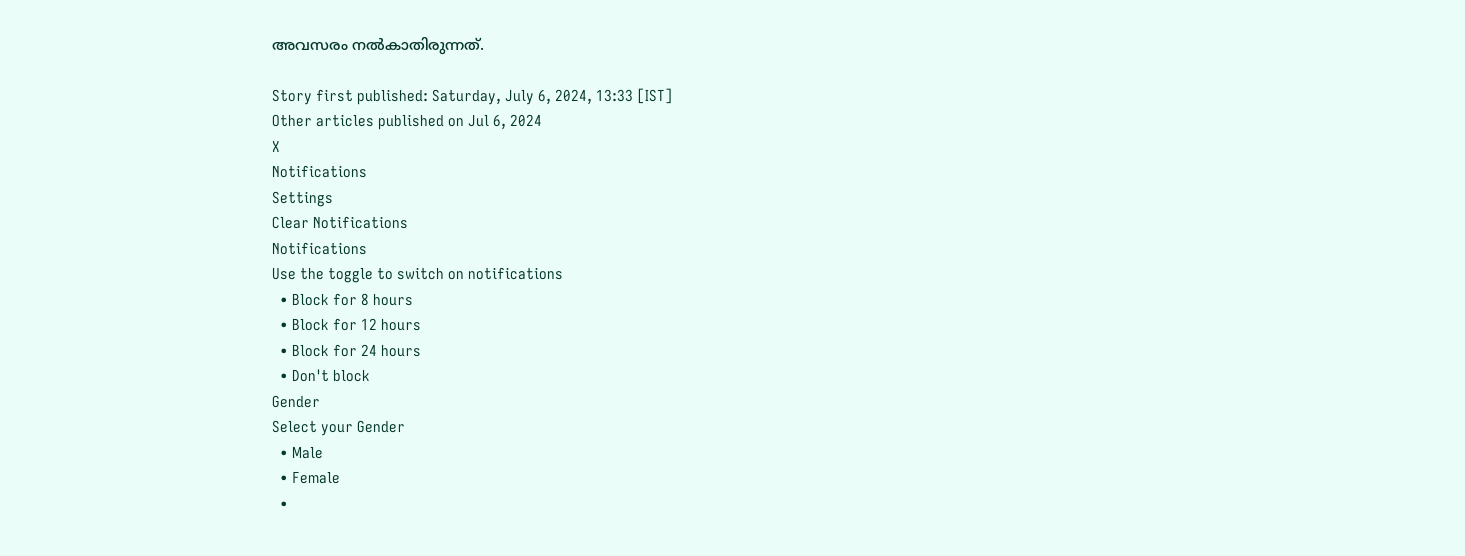അവസരം നല്‍കാതിരുന്നത്.

Story first published: Saturday, July 6, 2024, 13:33 [IST]
Other articles published on Jul 6, 2024
X
Notifications
Settings
Clear Notifications
Notifications
Use the toggle to switch on notifications
  • Block for 8 hours
  • Block for 12 hours
  • Block for 24 hours
  • Don't block
Gender
Select your Gender
  • Male
  • Female
  •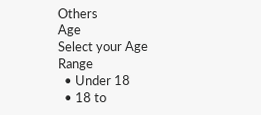Others
Age
Select your Age Range
  • Under 18
  • 18 to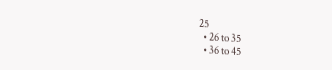25
  • 26 to 35
  • 36 to 45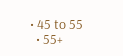• 45 to 55
  • 55+